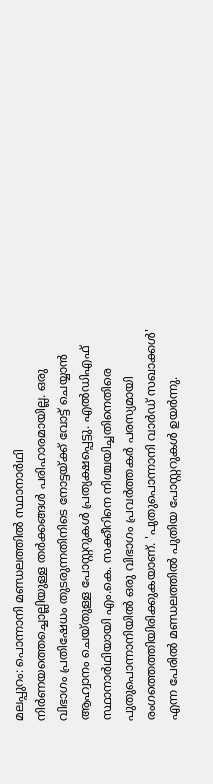മലപ്പുറം: പൊന്നാനി മണ്ഡലത്തില്‍ സ്ഥാനാര്‍ഥി നിര്‍ണയത്തെച്ചൊല്ലിയുള്ള തര്‍ക്കങ്ങള്‍ പരിഹാരമായില്ല. ഒരു വിഭാഗം പ്രതിഷേധം തുടരുന്നതിനിടെ നോട്ടയ്ക്ക് വോട്ട് ചെയ്യാന്‍ ആഹ്വാനം ചെയ്തുള്ള പോസ്റ്ററുകള്‍ പ്രത്യക്ഷപ്പെട്ടു. എല്‍ഡിഎഫ് സ്ഥാനാര്‍ഥിയായി എം.കെ. സക്കീറിനെ നിശ്ചയിച്ചതിനെതിരെ പുതുപൊന്നാനിയില്‍ ഒരു വിഭാഗം പ്രവര്‍ത്തകര്‍ പരസ്യമായി രംഗത്തെത്തിയിരിക്കുകയാണ്. 'പുതുപൊന്നാനി വാര്‍ഡ് സഖാക്കള്‍' എന്ന പേരില്‍ മണ്ഡലത്തില്‍ പുതിയ പോസ്റ്ററുകള്‍ ഉയര്‍ന്നു.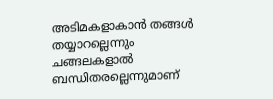അടിമകളാകാന്‍ തങ്ങള്‍ തയ്യാറല്ലെന്നും ചങ്ങലകളാല്‍ ബന്ധിതരല്ലെന്നുമാണ്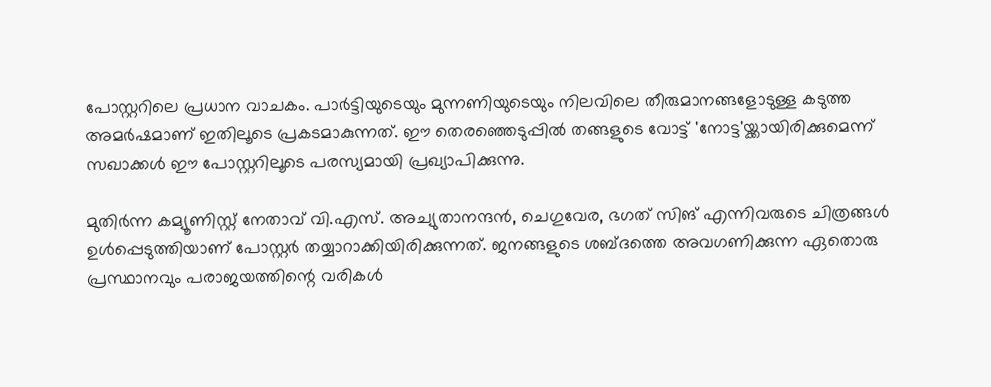പോസ്റ്ററിലെ പ്രധാന വാചകം. പാര്‍ട്ടിയുടെയും മുന്നണിയുടെയും നിലവിലെ തീരുമാനങ്ങളോടുള്ള കടുത്ത അമര്‍ഷമാണ് ഇതിലൂടെ പ്രകടമാകുന്നത്. ഈ തെരഞ്ഞെടുപ്പില്‍ തങ്ങളുടെ വോട്ട് 'നോട്ട'യ്ക്കായിരിക്കുമെന്ന് സഖാക്കള്‍ ഈ പോസ്റ്ററിലൂടെ പരസ്യമായി പ്രഖ്യാപിക്കുന്നു.

മുതിര്‍ന്ന കമ്യൂണിസ്റ്റ് നേതാവ് വി.എസ്. അച്യുതാനന്ദന്‍, ചെഗുവേര, ഭഗത് സിങ് എന്നിവരുടെ ചിത്രങ്ങള്‍ ഉള്‍പ്പെടുത്തിയാണ് പോസ്റ്റര്‍ തയ്യാറാക്കിയിരിക്കുന്നത്. ജനങ്ങളുടെ ശബ്ദത്തെ അവഗണിക്കുന്ന ഏതൊരു പ്രസ്ഥാനവും പരാജയത്തിന്റെ വരികള്‍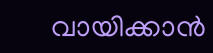വായിക്കാന്‍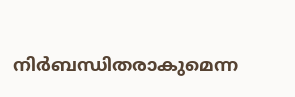നിര്‍ബന്ധിതരാകുമെന്ന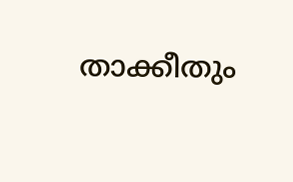താക്കീതും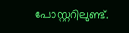പോസ്റ്ററിലുണ്ട്.